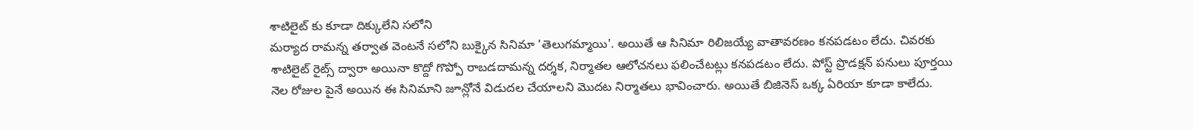శాటిలైట్ కు కూడా దిక్కులేని సలోని
మర్యాద రామన్న తర్వాత వెంటనే సలోని బుక్కైన సినిమా 'తెలుగమ్మాయి'. అయితే ఆ సినిమా రిలిజయ్యే వాతావరణం కనపడటం లేదు. చివరకు శాటిలైట్ రైట్స్ ద్వారా అయినా కొద్దో గొప్పో రాబడదామన్న దర్శక, నిర్మాతల ఆలోచనలు ఫలించేటట్లు కనపడటం లేదు. పోస్ట్ ప్రొడక్షన్ పనులు పూర్తయి నెల రోజుల పైనే అయిన ఈ సినిమాని జూన్లోనే విడుదల చేయాలని మొదట నిర్మాతలు భావించారు. అయితే బిజినెస్ ఒక్క ఏరియా కూడా కాలేదు.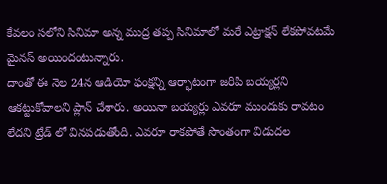కేవలం సలోని సినిమా అన్న ముద్ర తప్ప సినిమాలో మరే ఎట్రాక్షన్ లేకపోవటమే మైనస్ అయిందంటున్నారు.
దాంతో ఈ నెల 24న ఆడియో ఫంక్షన్ని ఆర్భాటంగా జరిపి బయ్యర్లని ఆకట్టుకోవాలని ప్లాన్ చేశారు. అయినా బయ్యర్లు ఎవరూ ముందుకు రావటం లేదని ట్రేడ్ లో వినపడుతోంది. ఎవరూ రాకపోతే సొంతంగా విడుదల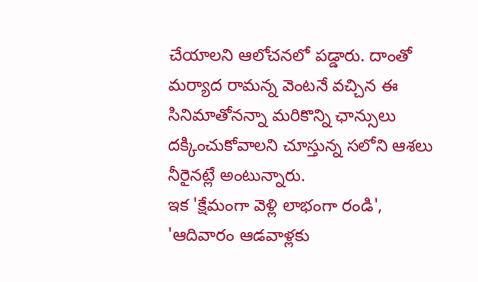చేయాలని ఆలోచనలో పడ్డారు. దాంతో మర్యాద రామన్న వెంటనే వచ్చిన ఈ సినిమాతోనన్నా మరికొన్ని ఛాన్సులు దక్కించుకోవాలని చూస్తున్న సలోని ఆశలు నీరైనట్లే అంటున్నారు.
ఇక 'క్షేమంగా వెళ్లి లాభంగా రండి', 'ఆదివారం ఆడవాళ్లకు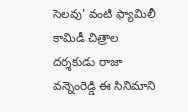సెలవు' వంటి ఫ్యామిలీ కామిడీ చిత్రాల దర్శకుడు రాజా వన్నెంరెడ్డి ఈ సినిమాని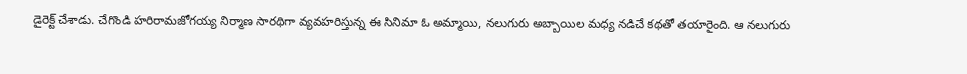డైరెక్ట్ చేశాడు. చేగొండి హరిరామజోగయ్య నిర్మాణ సారథిగా వ్యవహరిస్తున్న ఈ సినిమా ఓ అమ్మాయి, నలుగురు అబ్బాయిల మధ్య నడిచే కథతో తయారైంది. ఆ నలుగురు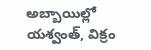అబ్బాయిల్లో యశ్వంత్, విక్రం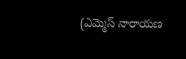(ఎమ్మెస్ నారాయణ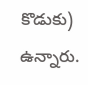కొడుకు) ఉన్నారు.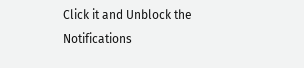Click it and Unblock the Notifications